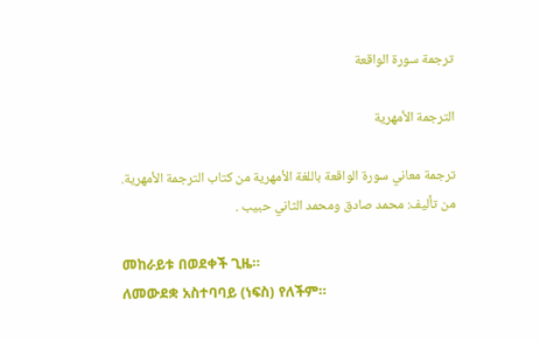ترجمة سورة الواقعة

الترجمة الأمهرية

ترجمة معاني سورة الواقعة باللغة الأمهرية من كتاب الترجمة الأمهرية.
من تأليف: محمد صادق ومحمد الثاني حبيب .

መከራይቱ በወደቀች ጊዜ፡፡
ለመውደቋ አስተባባይ (ነፍስ) የለችም፡፡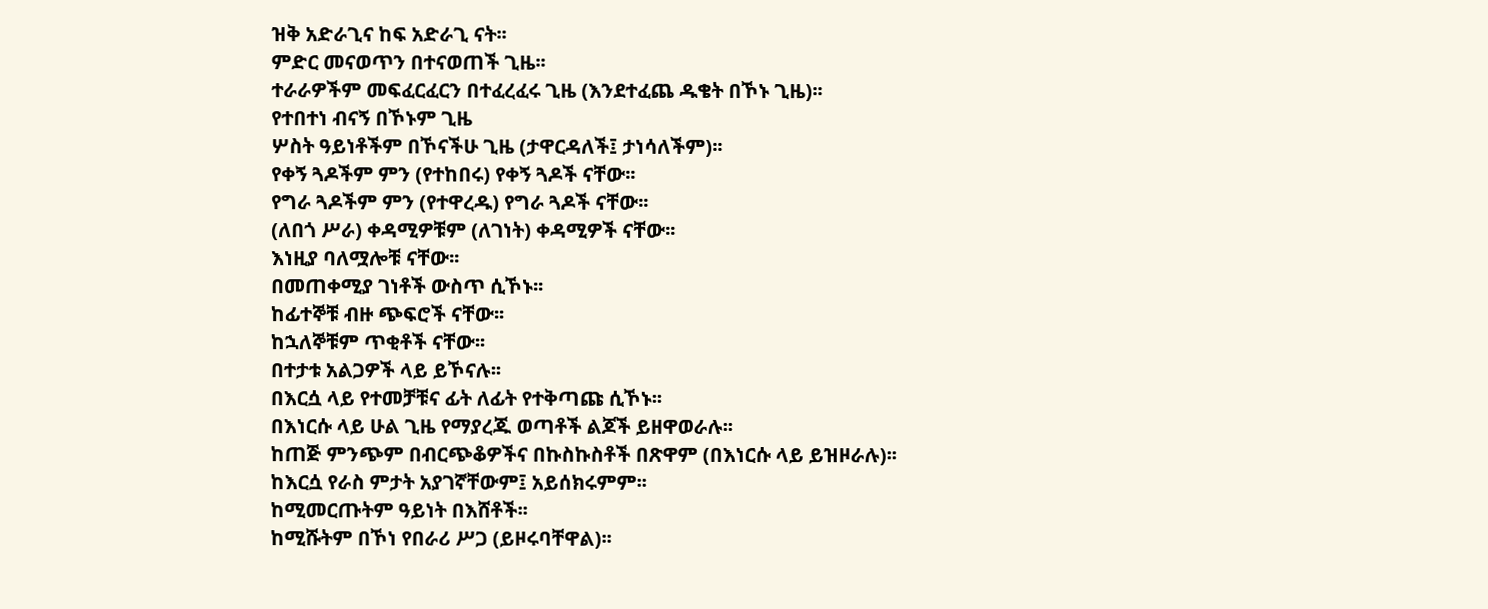ዝቅ አድራጊና ከፍ አድራጊ ናት፡፡
ምድር መናወጥን በተናወጠች ጊዜ፡፡
ተራራዎችም መፍፈርፈርን በተፈረፈሩ ጊዜ (እንደተፈጨ ዱቄት በኾኑ ጊዜ)፡፡
የተበተነ ብናኝ በኾኑም ጊዜ
ሦስት ዓይነቶችም በኾናችሁ ጊዜ (ታዋርዳለች፤ ታነሳለችም)፡፡
የቀኝ ጓዶችም ምን (የተከበሩ) የቀኝ ጓዶች ናቸው፡፡
የግራ ጓዶችም ምን (የተዋረዱ) የግራ ጓዶች ናቸው፡፡
(ለበጎ ሥራ) ቀዳሚዎቹም (ለገነት) ቀዳሚዎች ናቸው፡፡
እነዚያ ባለሟሎቹ ናቸው፡፡
በመጠቀሚያ ገነቶች ውስጥ ሲኾኑ፡፡
ከፊተኞቹ ብዙ ጭፍሮች ናቸው፡፡
ከኋለኞቹም ጥቂቶች ናቸው፡፡
በተታቱ አልጋዎች ላይ ይኾናሉ፡፡
በእርሷ ላይ የተመቻቹና ፊት ለፊት የተቅጣጩ ሲኾኑ፡፡
በእነርሱ ላይ ሁል ጊዜ የማያረጁ ወጣቶች ልጆች ይዘዋወራሉ፡፡
ከጠጅ ምንጭም በብርጭቆዎችና በኩስኩስቶች በጽዋም (በእነርሱ ላይ ይዝዞራሉ)፡፡
ከእርሷ የራስ ምታት አያገኛቸውም፤ አይሰክሩምም፡፡
ከሚመርጡትም ዓይነት በእሸቶች፡፡
ከሚሹትም በኾነ የበራሪ ሥጋ (ይዞሩባቸዋል)፡፡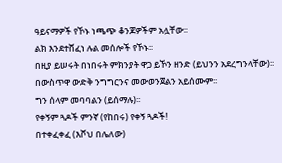ዓይናማዎች የኾኑ ነጫጭ ቆንጆዎችም አሏቸው፡፡
ልክ እንደተሸፈነ ሉል መሰሎች የኾኑ፡፡
በዚያ ይሠሩት በነበሩት ምክንያት ዋጋ ይኾን ዘንድ (ይህንን አደረግንላቸው)፡፡
በውስጥዋ ውድቅ ንግግርንና መውወንጀልን አይሰሙም፡፡
ግን ሰላም መባባልን (ይሰማሉ)፡፡
የቀኝም ጓዶች ምንኛ (የከበሩ) የቀኝ ጓዶች!
በተቀፈቀፈ (እሾህ በሌለው)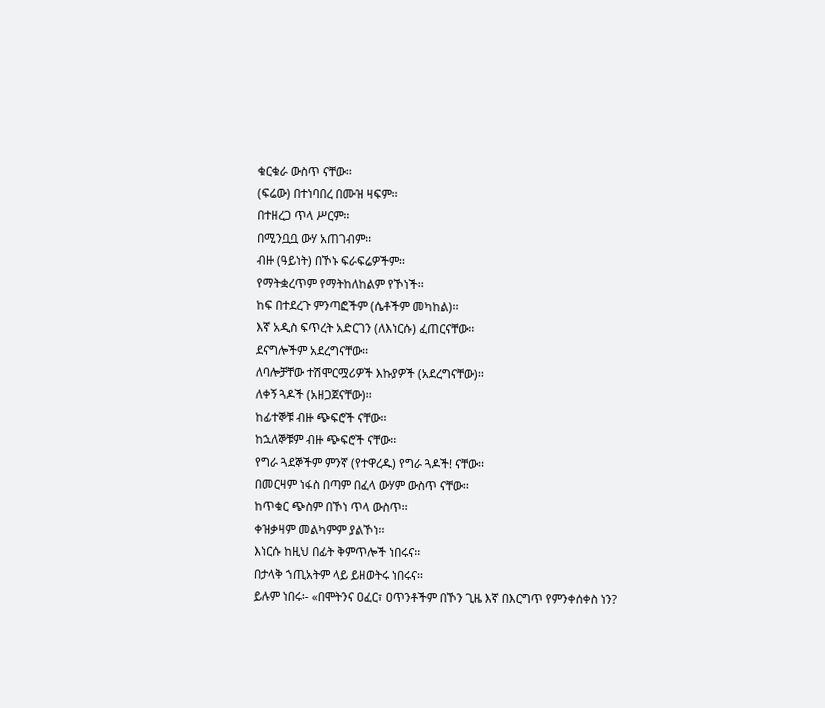ቁርቁራ ውስጥ ናቸው፡፡
(ፍሬው) በተነባበረ በሙዝ ዛፍም፡፡
በተዘረጋ ጥላ ሥርም፡፡
በሚንቧቧ ውሃ አጠገብም፡፡
ብዙ (ዓይነት) በኾኑ ፍራፍሬዎችም፡፡
የማትቋረጥም የማትከለከልም የኾነች፡፡
ከፍ በተደረጉ ምንጣፎችም (ሴቶችም መካከል)፡፡
እኛ አዲስ ፍጥረት አድርገን (ለእነርሱ) ፈጠርናቸው፡፡
ደናግሎችም አደረግናቸው፡፡
ለባሎቻቸው ተሽሞርሟሪዎች እኩያዎች (አደረግናቸው)፡፡
ለቀኝ ጓዶች (አዘጋጀናቸው)፡፡
ከፊተኞቹ ብዙ ጭፍሮች ናቸው፡፡
ከኋለኞቹም ብዙ ጭፍሮች ናቸው፡፡
የግራ ጓደኞችም ምንኛ (የተዋረዱ) የግራ ጓዶች! ናቸው፡፡
በመርዛም ነፋስ በጣም በፈላ ውሃም ውስጥ ናቸው፡፡
ከጥቁር ጭስም በኾነ ጥላ ውስጥ፡፡
ቀዝቃዛም መልካምም ያልኾነ፡፡
እነርሱ ከዚህ በፊት ቅምጥሎች ነበሩና፡፡
በታላቅ ኀጢአትም ላይ ይዘወትሩ ነበሩና፡፡
ይሉም ነበሩ፡- «በሞትንና ዐፈር፣ ዐጥንቶችም በኾን ጊዜ እኛ በእርግጥ የምንቀሰቀስ ነን?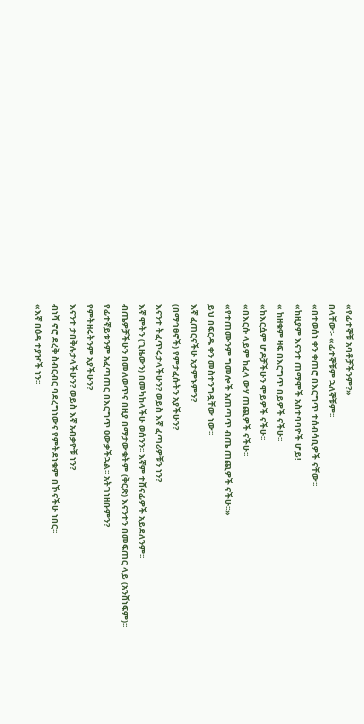«የፊተኞቹ አባቶቻችንም?»
በላቸው፡- «ፊተኞቹም ኋለኞቹም፡፡
«በተወሰነ ቀን ቀጠሮ በእርግጥ ተሰብሳቢዎች ናቸው፡፡
«ከዚያም እናንተ ጠማሞች አስተባባዮች ሆይ!
« ከዘቁም ዛፍ በእርግጥ በይዎች ናችሁ፡፡
«ከእርሷም ሆዶቻችሁን ሞይዎች ናችሁ፡፡
«በእርሱ ላይም ከፈላ ውሃ ጠጪዎች ናችሁ፡፡
«የተጠሙንም ግመሎች አጠጣጥ ብጤ ጠጪዎች ናችሁ፡፡»
ይህ በፍርዱ ቀን መስተንግዷቸው ነው፡፡
እኛ ፈጠርናችሁ አታምኑምን?
(በማኅፀኖች) የምታፈሱትን አያችሁን?
እናንተ ትፈጥሩታላችሁን? ወይስ እኛ ፈጣሪዎቹን ነን?
እኛ ሞትን (ጊዜውን) በመካከላችሁ ወሰንን፡፡ እኛም ተሸናፊዎች አይደለንም፡፡
ብጤዎቻችሁን በመለወጥና በዚያ በማታውቁትም (ቅርጽ) እናንተን በመፍጠር ላይ (አንሸነፍም)፡፡
የፊተኛይቱንም አፈጣጠር በእርግጥ ዐውቃችኋል፡፡ አትገነዘቡምን?
የምትዘሩትንም አያችሁን?
እናንተ ታበቅሉታላችሁን? ወይስ እኛ አብቃዮቹ ነን?
ብነሻ ኖሮ ደረቅ ስብርብር ባደረግነውና የምትደነቁም በኾናችሁ ነበር፡፡
«እኛ በዕዳ ተያዦች ነን፡፡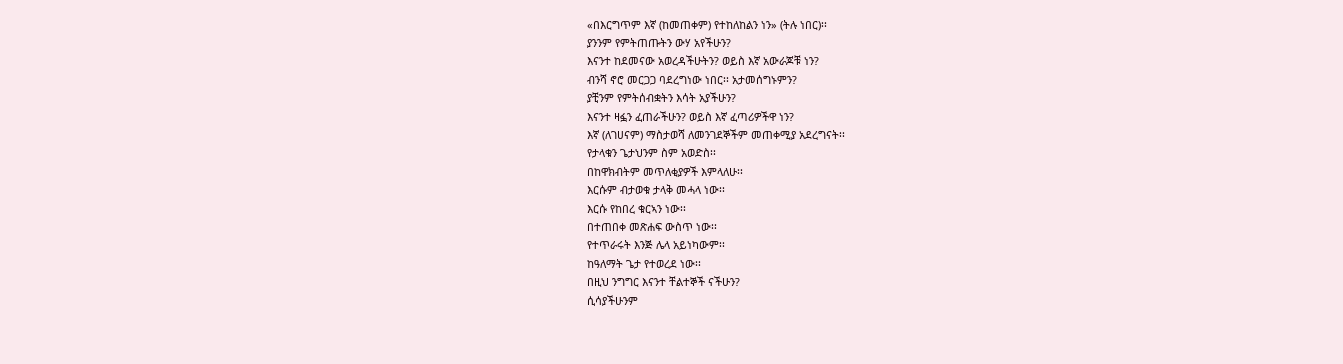«በእርግጥም እኛ (ከመጠቀም) የተከለከልን ነን» (ትሉ ነበር)፡፡
ያንንም የምትጠጡትን ውሃ አየችሁን?
እናንተ ከደመናው አወረዳችሁትን? ወይስ እኛ አውራጆቹ ነን?
ብንሻ ኖሮ መርጋጋ ባደረግነው ነበር፡፡ አታመሰግኑምን?
ያቺንም የምትሰብቋትን እሳት አያችሁን?
እናንተ ዛፏን ፈጠራችሁን? ወይስ እኛ ፈጣሪዎችዋ ነን?
እኛ (ለገሀናም) ማስታወሻ ለመንገደኞችም መጠቀሚያ አደረግናት፡፡
የታላቁን ጌታህንም ስም አወድስ፡፡
በከዋክብትም መጥለቂያዎች እምላለሁ፡፡
እርሱም ብታወቁ ታላቅ መሓላ ነው፡፡
እርሱ የከበረ ቁርኣን ነው፡፡
በተጠበቀ መጽሐፍ ውስጥ ነው፡፡
የተጥራሩት እንጅ ሌላ አይነካውም፡፡
ከዓለማት ጌታ የተወረደ ነው፡፡
በዚህ ንግግር እናንተ ቸልተኞች ናችሁን?
ሲሳያችሁንም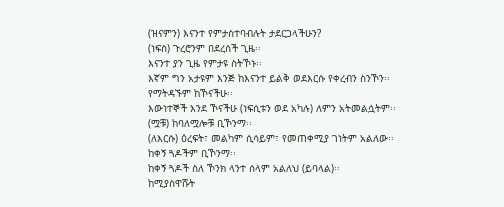(ዝናምን) እናንተ የምታስተባብሉት ታደርጋላችሁን?
(ነፍስ) ጉረሮንም በደረሰች ጊዜ፡፡
እናንተ ያን ጊዜ የምታዩ ስትኾኑ፡፡
እኛም ግን አታዩም እንጅ ከእናንተ ይልቅ ወደእርሱ የቀረብን ስንኾን፡፡
የማትዳኙም ከኾናችሁ፡፡
እውነተኞች እንደ ኾናችሁ (ነፍሲቱን ወደ አካሉ) ለምን አትመልሷትም፡፡
(ሟቹ) ከባለሟሎቹ ቢኾንማ፡፡
(ለእርሱ) ዕረፍት፣ መልካም ሲሳይም፣ የመጠቀሚያ ገነትም አልለው፡፡
ከቀኝ ጓዶችም ቢኾንማ፡፡
ከቀኝ ጓዶች ስለ ኾንክ ላንተ ሰላም አልለህ (ይባላል)፡፡
ከሚያስዋሹት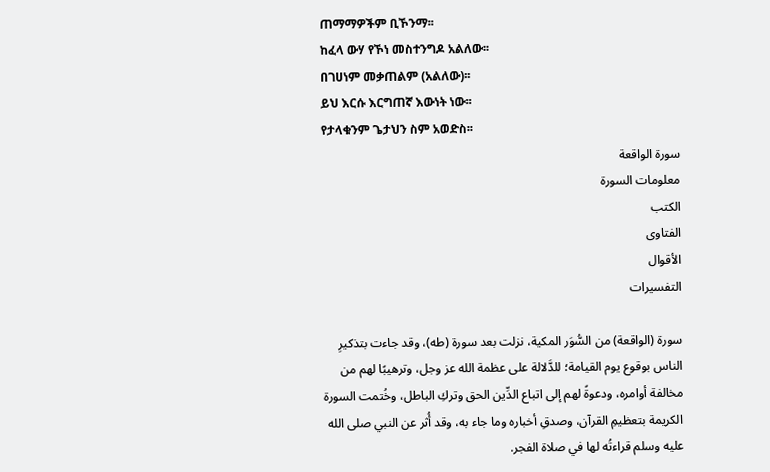ጠማማዎችም ቢኾንማ፡፡
ከፈላ ውሃ የኾነ መስተንግዶ አልለው፡፡
በገሀነም መቃጠልም (አልለው)፡፡
ይህ እርሱ እርግጠኛ እውነት ነው፡፡
የታላቁንም ጌታህን ስም አወድስ፡፡
سورة الواقعة
معلومات السورة
الكتب
الفتاوى
الأقوال
التفسيرات

سورة (الواقعة) من السُّوَر المكية، نزلت بعد سورة (طه)، وقد جاءت بتذكيرِ الناس بوقوع يوم القيامة؛ للدَّلالة على عظمة الله عز وجل، وترهيبًا لهم من مخالفة أوامره، ودعوةً لهم إلى اتباع الدِّين الحق وتركِ الباطل، وخُتمت السورة الكريمة بتعظيمِ القرآن، وصدقِ أخباره وما جاء به، وقد أُثر عن النبي صلى الله عليه وسلم قراءتُه لها في صلاة الفجر.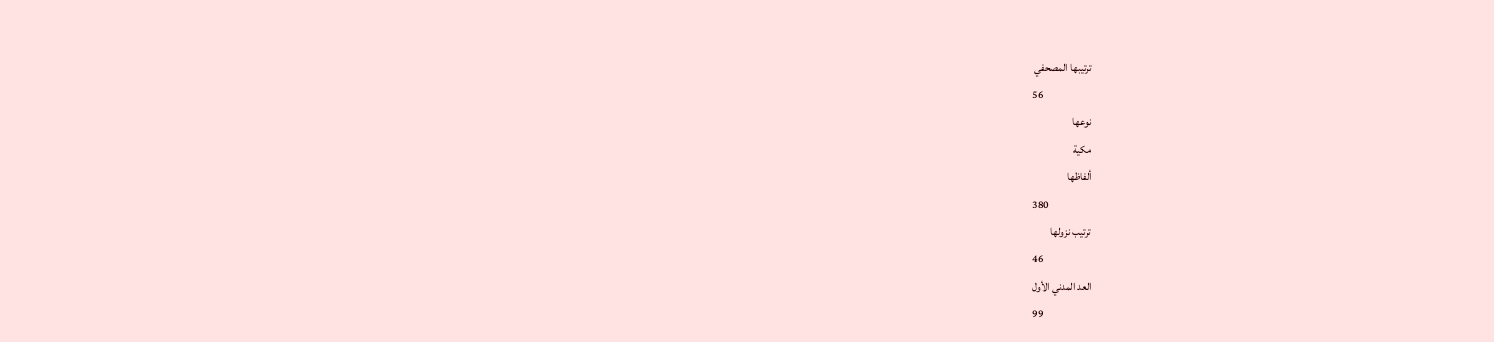ترتيبها المصحفي
56
نوعها
مكية
ألفاظها
380
ترتيب نزولها
46
العد المدني الأول
99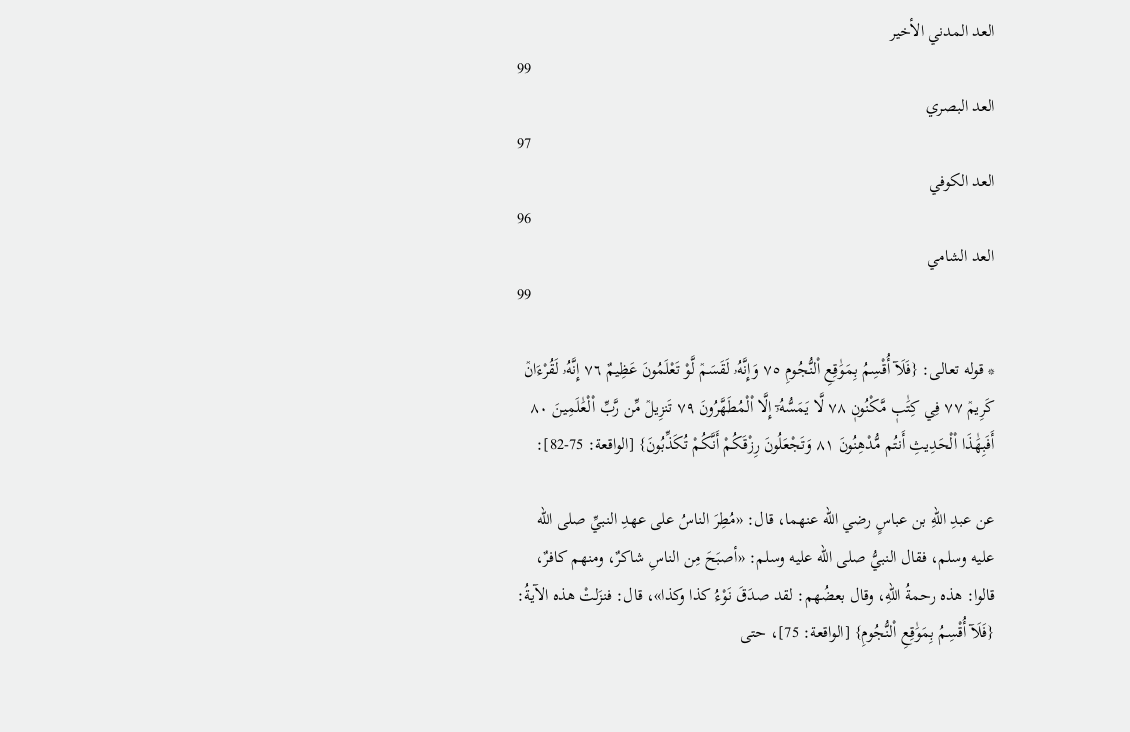العد المدني الأخير
99
العد البصري
97
العد الكوفي
96
العد الشامي
99

* قوله تعالى: {فَلَآ أُقْسِمُ بِمَوَٰقِعِ اْلنُّجُومِ ٧٥ وَإِنَّهُۥ لَقَسَمٞ لَّوْ تَعْلَمُونَ عَظِيمٌ ٧٦ إِنَّهُۥ لَقُرْءَانٞ كَرِيمٞ ٧٧ فِي كِتَٰبٖ مَّكْنُونٖ ٧٨ لَّا يَمَسُّهُۥٓ إِلَّا اْلْمُطَهَّرُونَ ٧٩ تَنزِيلٞ مِّن رَّبِّ اْلْعَٰلَمِينَ ٨٠ أَفَبِهَٰذَا اْلْحَدِيثِ أَنتُم مُّدْهِنُونَ ٨١ وَتَجْعَلُونَ رِزْقَكُمْ أَنَّكُمْ تُكَذِّبُونَ} [الواقعة: 75-82]:

عن عبدِ اللهِ بن عباسٍ رضي الله عنهما، قال: «مُطِرَ الناسُ على عهدِ النبيِّ صلى الله عليه وسلم، فقال النبيُّ صلى الله عليه وسلم: «أصبَحَ مِن الناسِ شاكرٌ، ومنهم كافرٌ، قالوا: هذه رحمةُ اللهِ، وقال بعضُهم: لقد صدَقَ نَوْءُ كذا وكذا»، قال: فنزَلتْ هذه الآيةُ: {فَلَآ أُقْسِمُ بِمَوَٰقِعِ اْلنُّجُومِ} [الواقعة: 75]، حتى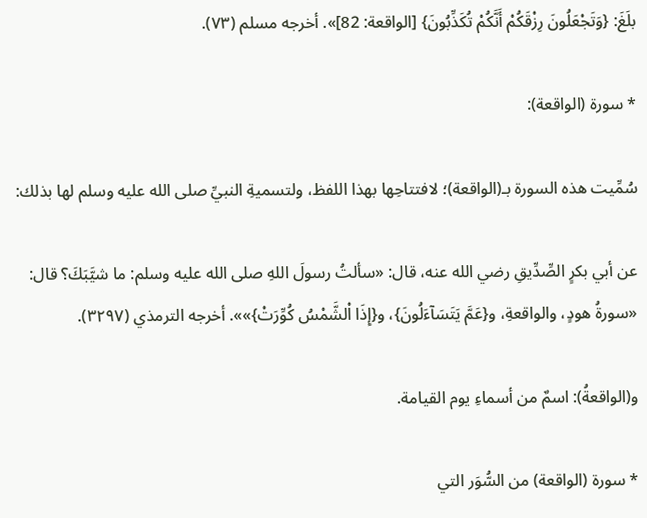بلَغَ: {وَتَجْعَلُونَ رِزْقَكُمْ أَنَّكُمْ تُكَذِّبُونَ} [الواقعة: 82]». أخرجه مسلم (٧٣).

* سورة (الواقعة):

سُمِّيت هذه السورة بـ(الواقعة)؛ لافتتاحِها بهذا اللفظ، ولتسميةِ النبيِّ صلى الله عليه وسلم لها بذلك:

عن أبي بكرٍ الصِّدِّيقِ رضي الله عنه، قال: «سألتُ رسولَ اللهِ صلى الله عليه وسلم: ما شيَّبَكَ؟ قال: «سورةُ هودٍ، والواقعةِ، و{عَمَّ يَتَسَآءَلُونَ}، و{إِذَا اْلشَّمْسُ كُوِّرَتْ}»». أخرجه الترمذي (٣٢٩٧).

و(الواقعةُ): اسمٌ من أسماءِ يوم القيامة.

* سورة (الواقعة) من السُّوَر التي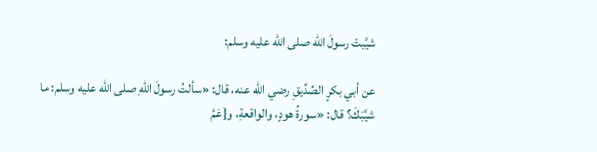شيَّبتْ رسولَ الله صلى الله عليه وسلم:

عن أبي بكرٍ الصِّدِّيقِ رضي الله عنه، قال: «سألتُ رسولَ اللهِ صلى الله عليه وسلم: ما شيَّبَكَ؟ قال: «سورةُ هودٍ، والواقعةِ، و{عَمَّ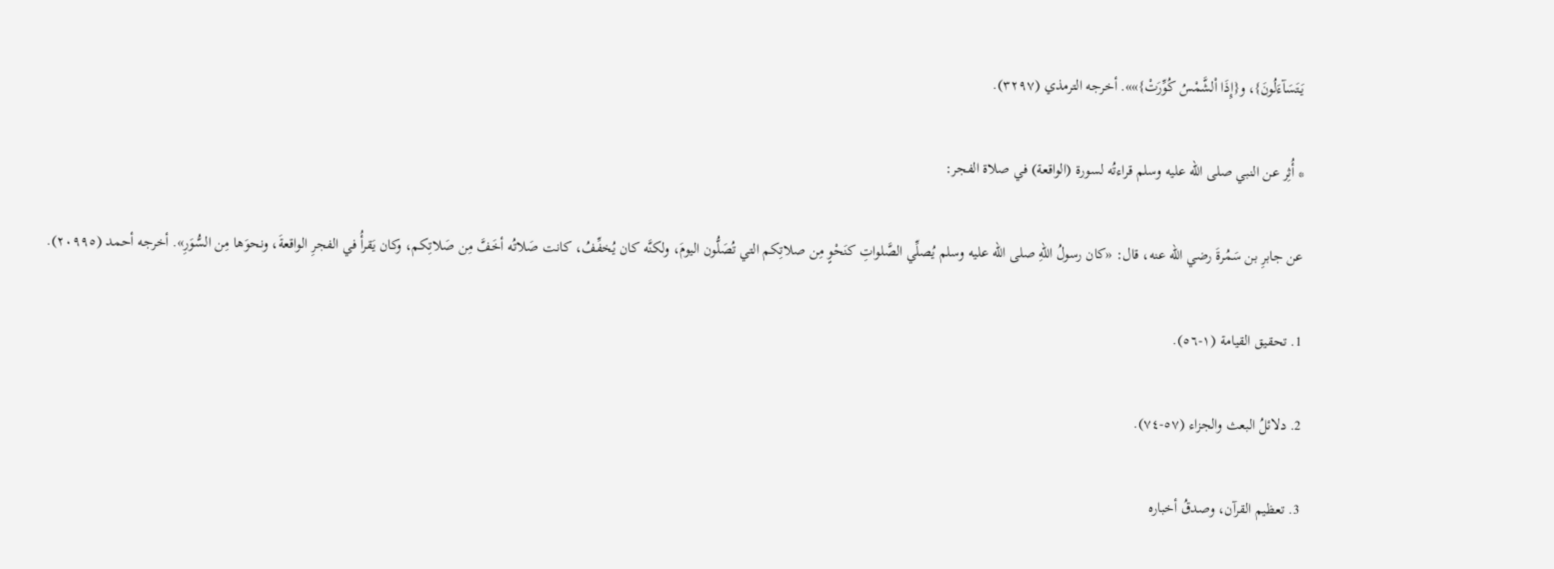يَتَسَآءَلُونَ}، و{إِذَا اْلشَّمْسُ كُوِّرَتْ}»». أخرجه الترمذي (٣٢٩٧).

* أُثِر عن النبي صلى الله عليه وسلم قراءتُه لسورة (الواقعة) في صلاة الفجر:

عن جابرِ بن سَمُرةَ رضي الله عنه، قال: «كان رسولُ اللهِ صلى الله عليه وسلم يُصلِّي الصَّلواتِ كنَحْوٍ مِن صلاتِكم التي تُصَلُّون اليومَ، ولكنَّه كان يُخفِّفُ، كانت صَلاتُه أخَفَّ مِن صَلاتِكم، وكان يَقرأُ في الفجرِ الواقعةَ، ونحوَها مِن السُّوَرِ». أخرجه أحمد (٢٠٩٩٥).

1. تحقيق القيامة (١-٥٦).

2. دلائلُ البعث والجزاء (٥٧-٧٤).

3. تعظيم القرآن، وصدقُ أخباره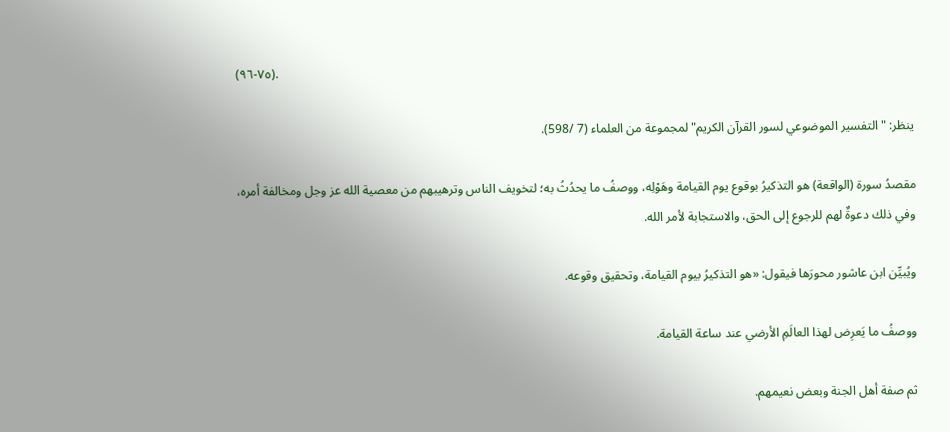(٧٥-٩٦).

ينظر: "التفسير الموضوعي لسور القرآن الكريم" لمجموعة من العلماء (7 /598).

مقصدُ سورة (الواقعة) هو التذكيرُ بوقوع يوم القيامة وهَوْلِه، ووصفُ ما يحدُثُ به؛ لتخويف الناس وترهيبهم من معصية الله عز وجل ومخالفة أمره، وفي ذلك دعوةٌ لهم للرجوع إلى الحق، والاستجابة لأمر الله.

ويُبيِّن ابن عاشور محورَها فيقول: «هو التذكيرُ بيوم القيامة، وتحقيق وقوعه.

ووصفُ ما يَعرِض لهذا العالَمِ الأرضي عند ساعة القيامة.

ثم صفة أهل الجنة وبعض نعيمهم.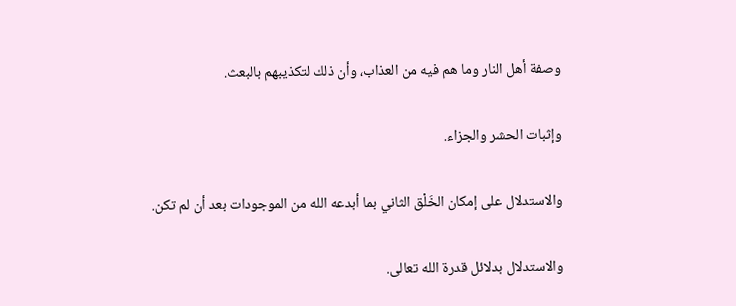وصفة أهل النار وما هم فيه من العذاب، وأن ذلك لتكذيبهم بالبعث.

وإثبات الحشر والجزاء.

والاستدلال على إمكان الخَلْق الثاني بما أبدعه الله من الموجودات بعد أن لم تكن.

والاستدلال بدلائل قدرة الله تعالى.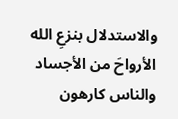والاستدلال بنزعِ الله الأرواحَ من الأجساد والناس كارهون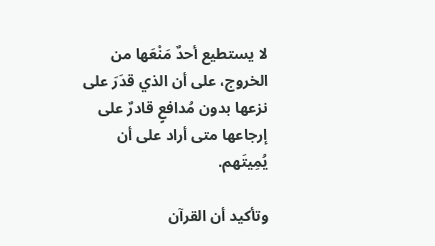لا يستطيع أحدٌ مَنْعَها من الخروج، على أن الذي قدَرَ على نزعها بدون مُدافعٍ قادرٌ على إرجاعها متى أراد على أن يُمِيتَهم.

وتأكيد أن القرآن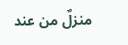منزلٌ من عند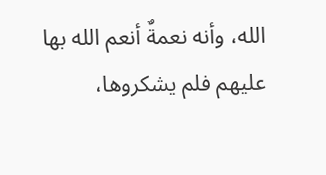الله، وأنه نعمةٌ أنعم الله بها عليهم فلم يشكروها،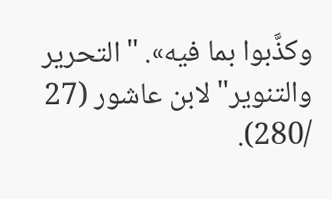وكذَّبوا بما فيه». "التحرير والتنوير" لابن عاشور (27 /280).